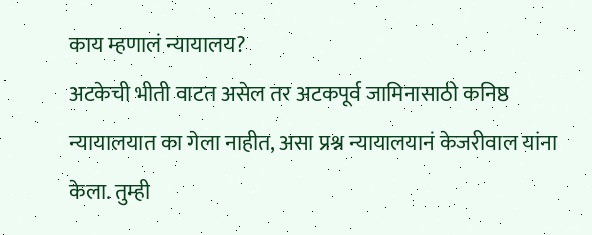काय म्हणालं न्यायालय?
अटकेची भीती वाटत असेल तर अटकपूर्व जामिनासाठी कनिष्ठ न्यायालयात का गेला नाहीत, असा प्रश्न न्यायालयानं केजरीवाल यांना केला. तुम्ही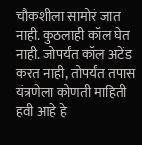चौकशीला सामोरं जात नाही. कुठलाही कॉल घेत नाही. जोपर्यंत कॉल अटेंड करत नाही, तोपर्यंत तपास यंत्रणेला कोणती माहिती हवी आहे हे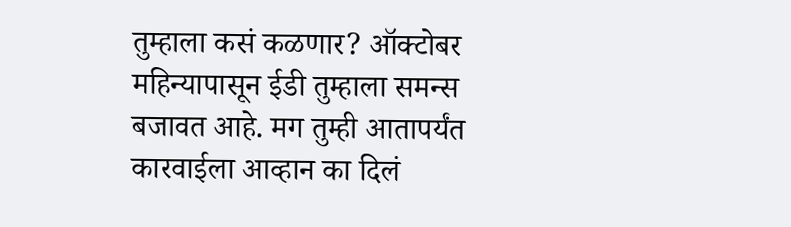तुम्हाला कसं कळणार? ऑक्टोबर महिन्यापासून ईडी तुम्हाला समन्स बजावत आहे. मग तुम्ही आतापर्यंत कारवाईला आव्हान का दिलं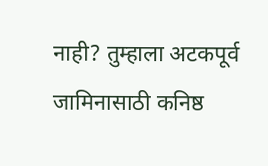नाही? तुम्हाला अटकपूर्व जामिनासाठी कनिष्ठ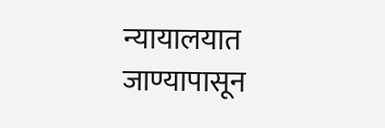न्यायालयात जाण्यापासून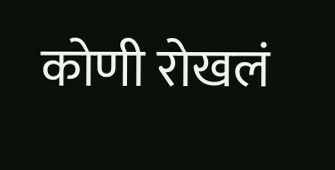कोणी रोखलं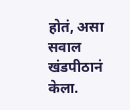होतं, असा सवाल खंडपीठानं केला.